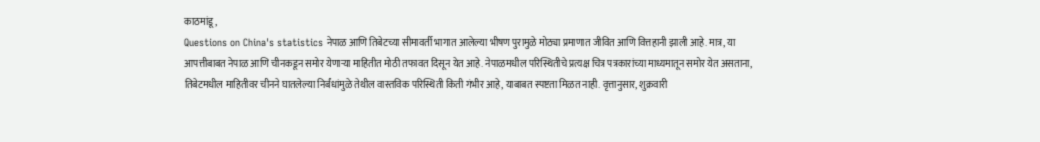काठमांडू,
Questions on China's statistics नेपाळ आणि तिबेटच्या सीमावर्ती भागात आलेल्या भीषण पुरामुळे मोठ्या प्रमाणात जीवित आणि वित्तहानी झाली आहे. मात्र, या आपत्तीबाबत नेपाळ आणि चीनकडून समोर येणाऱ्या माहितीत मोठी तफावत दिसून येत आहे. नेपाळमधील परिस्थितीचे प्रत्यक्ष चित्र पत्रकारांच्या माध्यमातून समोर येत असताना, तिबेटमधील माहितीवर चीनने घातलेल्या निर्बंधांमुळे तेथील वास्तविक परिस्थिती किती गंभीर आहे, याबाबत स्पष्टता मिळत नाही. वृत्तानुसार, शुक्रवारी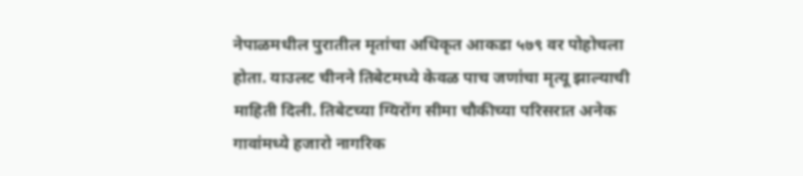नेपाळमधील पुरातील मृतांचा अधिकृत आकडा ५७९ वर पोहोचला होता. याउलट चीनने तिबेटमध्ये केवळ पाच जणांचा मृत्यू झाल्याची माहिती दिली. तिबेटच्या ग्यिरोंग सीमा चौकीच्या परिसरात अनेक गावांमध्ये हजारो नागरिक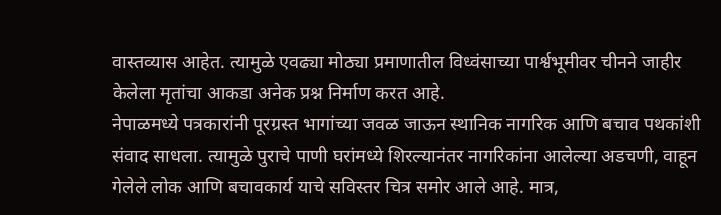वास्तव्यास आहेत. त्यामुळे एवढ्या मोठ्या प्रमाणातील विध्वंसाच्या पार्श्वभूमीवर चीनने जाहीर केलेला मृतांचा आकडा अनेक प्रश्न निर्माण करत आहे.
नेपाळमध्ये पत्रकारांनी पूरग्रस्त भागांच्या जवळ जाऊन स्थानिक नागरिक आणि बचाव पथकांशी संवाद साधला. त्यामुळे पुराचे पाणी घरांमध्ये शिरल्यानंतर नागरिकांना आलेल्या अडचणी, वाहून गेलेले लोक आणि बचावकार्य याचे सविस्तर चित्र समोर आले आहे. मात्र,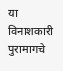या विनाशकारी पुरामागचे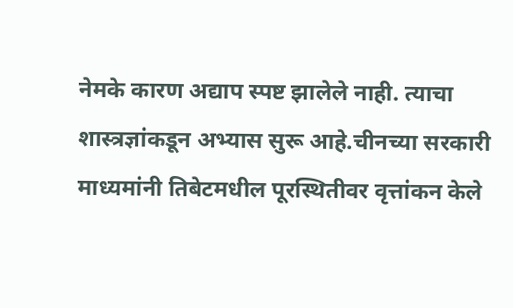नेमके कारण अद्याप स्पष्ट झालेले नाही. त्याचा शास्त्रज्ञांकडून अभ्यास सुरू आहे.चीनच्या सरकारी माध्यमांनी तिबेटमधील पूरस्थितीवर वृत्तांकन केले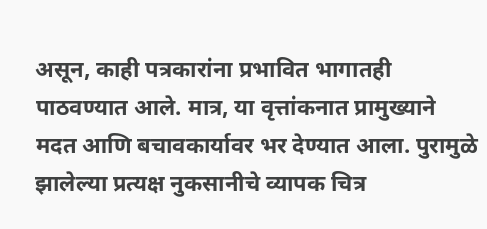असून, काही पत्रकारांना प्रभावित भागातही पाठवण्यात आले. मात्र, या वृत्तांकनात प्रामुख्याने मदत आणि बचावकार्यावर भर देण्यात आला. पुरामुळे झालेल्या प्रत्यक्ष नुकसानीचे व्यापक चित्र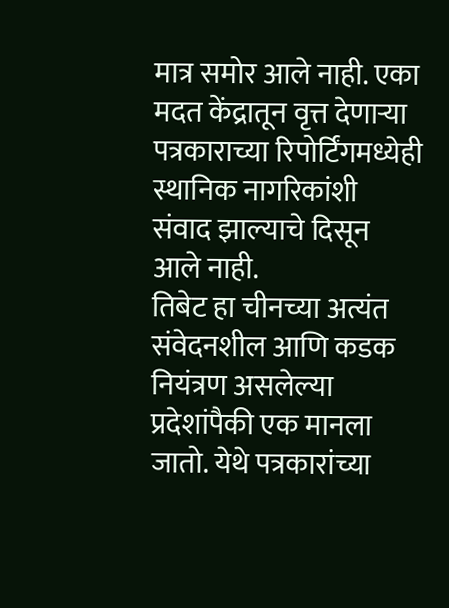मात्र समोर आले नाही. एका मदत केंद्रातून वृत्त देणाऱ्या पत्रकाराच्या रिपोर्टिंगमध्येही स्थानिक नागरिकांशी संवाद झाल्याचे दिसून आले नाही.
तिबेट हा चीनच्या अत्यंत संवेदनशील आणि कडक नियंत्रण असलेल्या प्रदेशांपैकी एक मानला जातो. येथे पत्रकारांच्या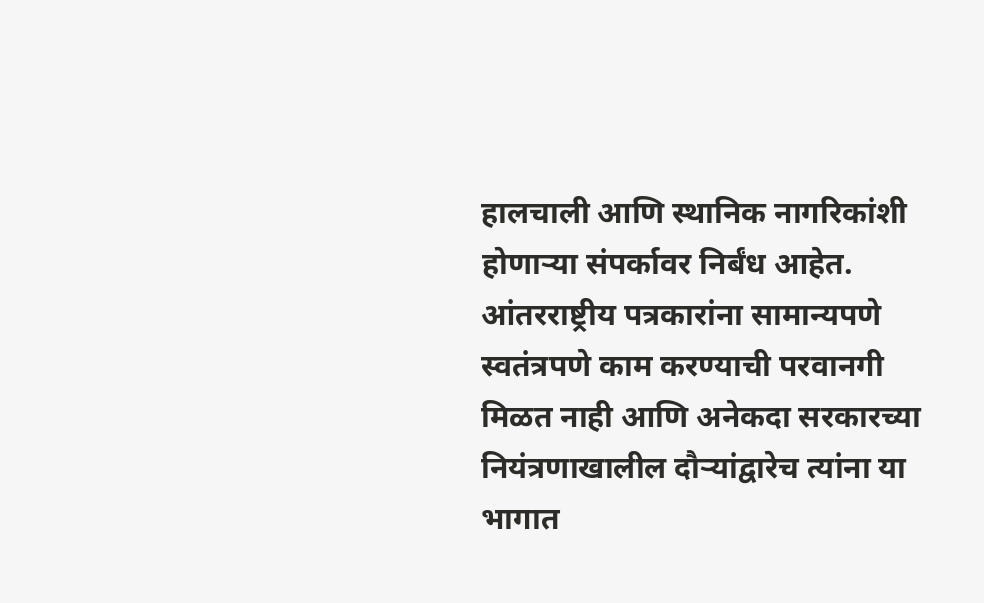हालचाली आणि स्थानिक नागरिकांशी होणाऱ्या संपर्कावर निर्बंध आहेत. आंतरराष्ट्रीय पत्रकारांना सामान्यपणे स्वतंत्रपणे काम करण्याची परवानगी मिळत नाही आणि अनेकदा सरकारच्या नियंत्रणाखालील दौऱ्यांद्वारेच त्यांना या भागात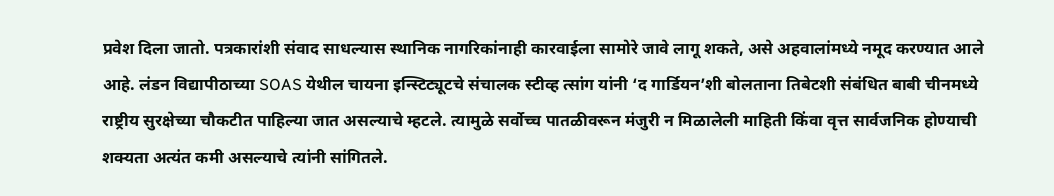प्रवेश दिला जातो. पत्रकारांशी संवाद साधल्यास स्थानिक नागरिकांनाही कारवाईला सामोरे जावे लागू शकते, असे अहवालांमध्ये नमूद करण्यात आले आहे. लंडन विद्यापीठाच्या SOAS येथील चायना इन्स्टिट्यूटचे संचालक स्टीव्ह त्सांग यांनी ‘द गार्डियन’शी बोलताना तिबेटशी संबंधित बाबी चीनमध्ये राष्ट्रीय सुरक्षेच्या चौकटीत पाहिल्या जात असल्याचे म्हटले. त्यामुळे सर्वोच्च पातळीवरून मंजुरी न मिळालेली माहिती किंवा वृत्त सार्वजनिक होण्याची शक्यता अत्यंत कमी असल्याचे त्यांनी सांगितले.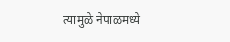त्यामुळे नेपाळमध्ये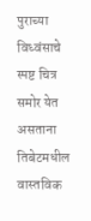पुराच्या विध्वंसाचे स्पष्ट चित्र समोर येत असताना तिबेटमधील वास्तविक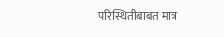परिस्थितीबाबत मात्र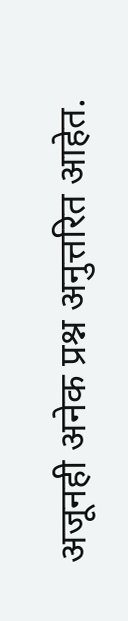अजूनही अनेक प्रश्न अनुत्तरित आहेत.